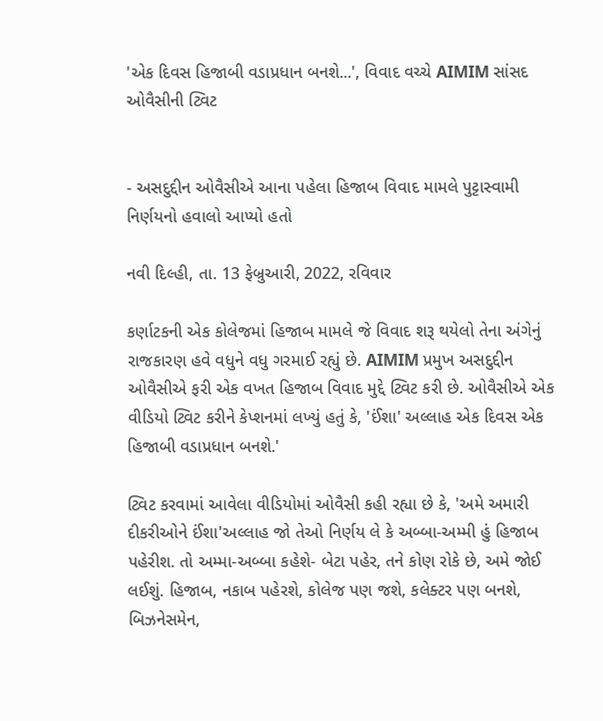'એક દિવસ હિજાબી વડાપ્રધાન બનશે...', વિવાદ વચ્ચે AIMIM સાંસદ ઓવૈસીની ટ્વિટ


- અસદુદ્દીન ઓવૈસીએ આના પહેલા હિજાબ વિવાદ મામલે પુટ્ટાસ્વામી નિર્ણયનો હવાલો આપ્યો હતો

નવી દિલ્હી, તા. 13 ફેબ્રુઆરી, 2022, રવિવાર

કર્ણાટકની એક કોલેજમાં હિજાબ મામલે જે વિવાદ શરૂ થયેલો તેના અંગેનું રાજકારણ હવે વધુને વધુ ગરમાઈ રહ્યું છે. AIMIM પ્રમુખ અસદુદ્દીન ઓવૈસીએ ફરી એક વખત હિજાબ વિવાદ મુદ્દે ટ્વિટ કરી છે. ઓવૈસીએ એક વીડિયો ટ્વિટ કરીને કેપ્શનમાં લખ્યું હતું કે, 'ઈંશા' અલ્લાહ એક દિવસ એક હિજાબી વડાપ્રધાન બનશે.'

ટ્વિટ કરવામાં આવેલા વીડિયોમાં ઓવૈસી કહી રહ્યા છે કે, 'અમે અમારી દીકરીઓને ઈંશા'અલ્લાહ જો તેઓ નિર્ણય લે કે અબ્બા-અમ્મી હું હિજાબ પહેરીશ. તો અમ્મા-અબ્બા કહેશે- બેટા પહેર, તને કોણ રોકે છે, અમે જોઈ લઈશું. હિજાબ, નકાબ પહેરશે, કોલેજ પણ જશે, કલેક્ટર પણ બનશે, બિઝનેસમેન,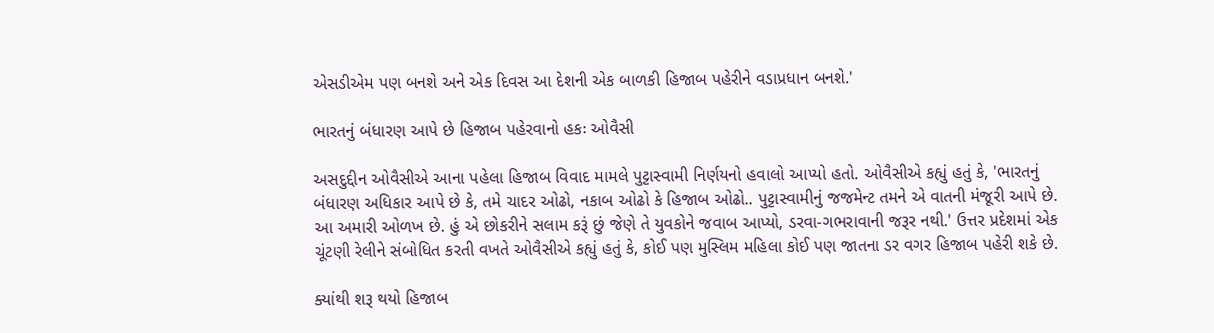એસડીએમ પણ બનશે અને એક દિવસ આ દેશની એક બાળકી હિજાબ પહેરીને વડાપ્રધાન બનશે.'

ભારતનું બંધારણ આપે છે હિજાબ પહેરવાનો હકઃ ઓવૈસી

અસદુદ્દીન ઓવૈસીએ આના પહેલા હિજાબ વિવાદ મામલે પુટ્ટાસ્વામી નિર્ણયનો હવાલો આપ્યો હતો. ઓવૈસીએ કહ્યું હતું કે, 'ભારતનું બંધારણ અધિકાર આપે છે કે, તમે ચાદર ઓઢો, નકાબ ઓઢો કે હિજાબ ઓઢો.. પુટ્ટાસ્વામીનું જજમેન્ટ તમને એ વાતની મંજૂરી આપે છે. આ અમારી ઓળખ છે. હું એ છોકરીને સલામ કરૂં છું જેણે તે યુવકોને જવાબ આપ્યો, ડરવા-ગભરાવાની જરૂર નથી.' ઉત્તર પ્રદેશમાં એક ચૂંટણી રેલીને સંબોધિત કરતી વખતે ઓવૈસીએ કહ્યું હતું કે, કોઈ પણ મુસ્લિમ મહિલા કોઈ પણ જાતના ડર વગર હિજાબ પહેરી શકે છે.

ક્યાંથી શરૂ થયો હિજાબ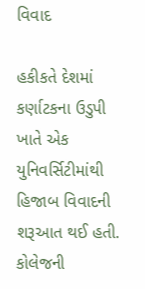વિવાદ

હકીકતે દેશમાં કર્ણાટકના ઉડુપી ખાતે એક યુનિવર્સિટીમાંથી હિજાબ વિવાદની શરૂઆત થઈ હતી. કોલેજની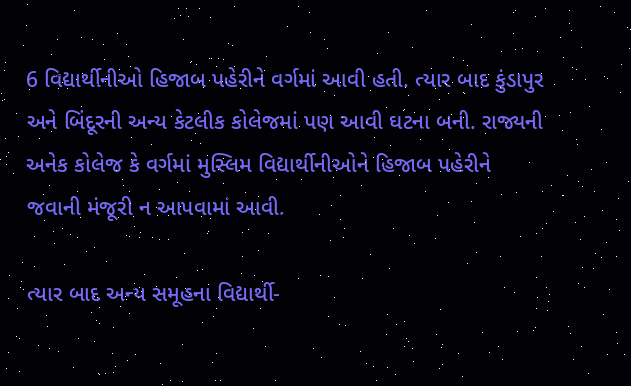6 વિદ્યાર્થીનીઓ હિજાબ પહેરીને વર્ગમાં આવી હતી. ત્યાર બાદ કુંડાપુર અને બિંદૂરની અન્ય કેટલીક કોલેજમાં પણ આવી ઘટના બની. રાજ્યની અનેક કોલેજ કે વર્ગમાં મુસ્લિમ વિદ્યાર્થીનીઓને હિજાબ પહેરીને જવાની મંજૂરી ન આપવામાં આવી.

ત્યાર બાદ અન્ય સમૂહના વિદ્યાર્થી-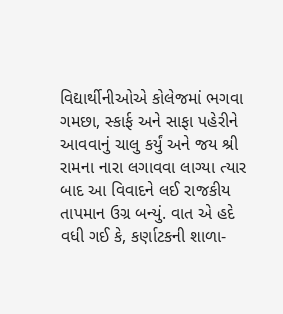વિદ્યાર્થીનીઓએ કોલેજમાં ભગવા ગમછા, સ્કાર્ફ અને સાફા પહેરીને આવવાનું ચાલુ કર્યું અને જય શ્રી રામના નારા લગાવવા લાગ્યા ત્યાર બાદ આ વિવાદને લઈ રાજકીય તાપમાન ઉગ્ર બન્યું. વાત એ હદે વધી ગઈ કે, કર્ણાટકની શાળા-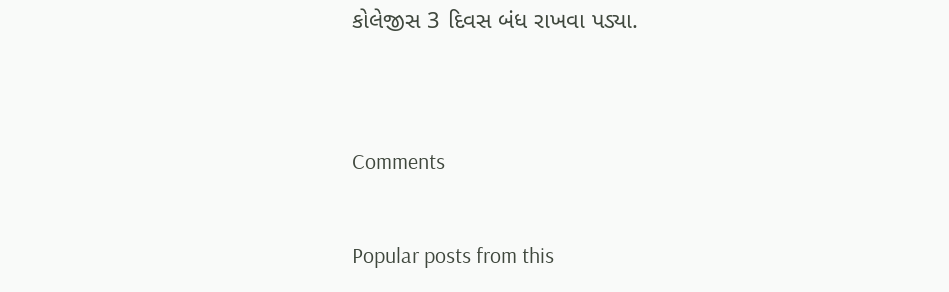કોલેજીસ 3 દિવસ બંધ રાખવા પડ્યા.


Comments

Popular posts from this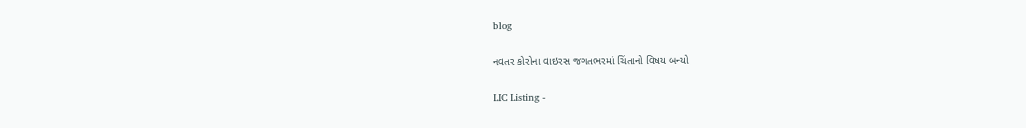blog

નવતર કોરોના વાઇરસ જગતભરમાં ચિંતાનો વિષય બન્યો

LIC Listing -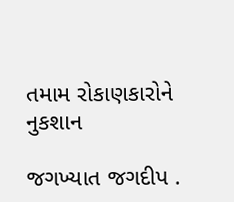તમામ રોકાણકારોને નુકશાન

જગખ્યાત જગદીપ .